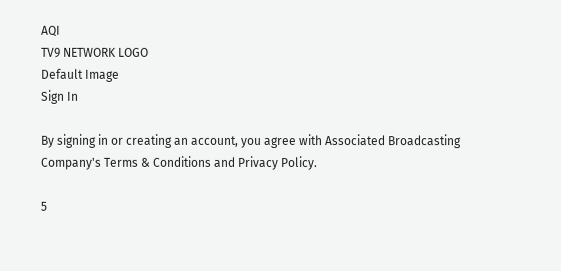AQI
TV9 NETWORK LOGO
Default Image
Sign In

By signing in or creating an account, you agree with Associated Broadcasting Company's Terms & Conditions and Privacy Policy.

5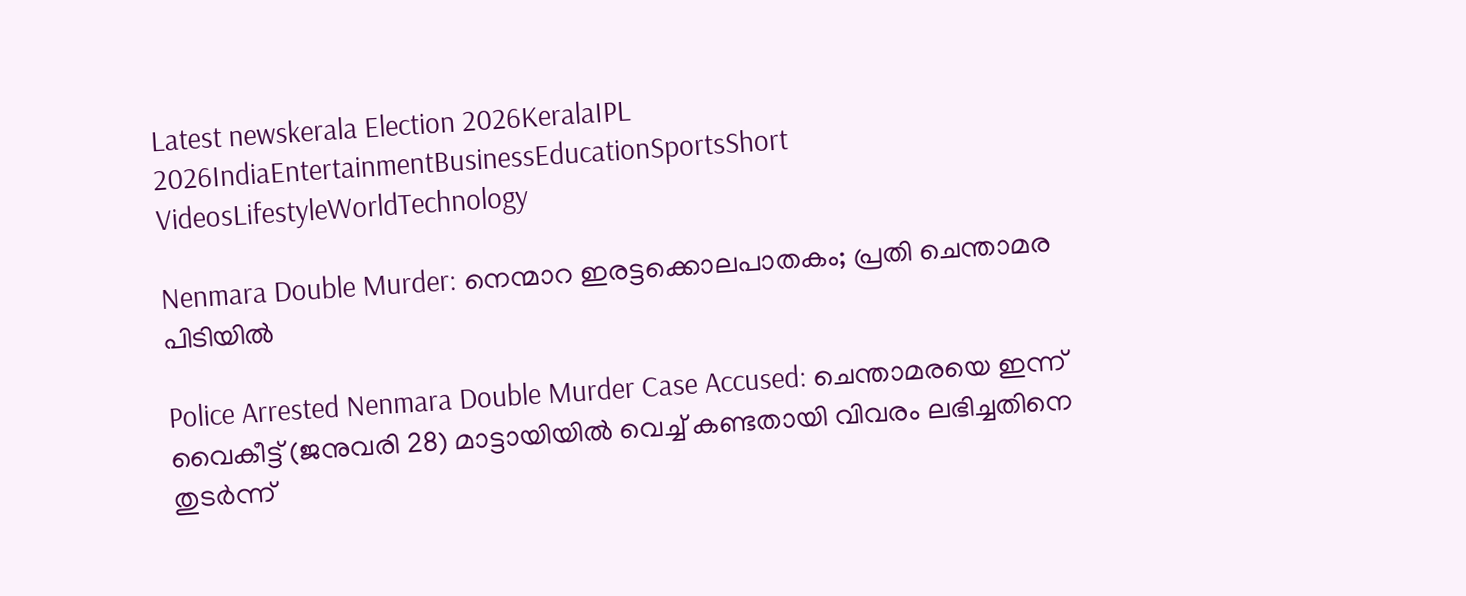Latest newskerala Election 2026KeralaIPL 2026IndiaEntertainmentBusinessEducationSportsShort VideosLifestyleWorldTechnology

Nenmara Double Murder: നെന്മാറ ഇരട്ടക്കൊലപാതകം; പ്രതി ചെന്താമര പിടിയില്‍

Police Arrested Nenmara Double Murder Case Accused: ചെന്താമരയെ ഇന്ന് വൈകീട്ട് (ജനുവരി 28) മാട്ടായിയില്‍ വെച്ച് കണ്ടതായി വിവരം ലഭിച്ചതിനെ തുടര്‍ന്ന്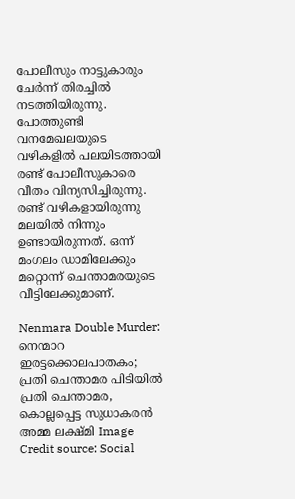പോലീസും നാട്ടുകാരും ചേര്‍ന്ന് തിരച്ചില്‍ നടത്തിയിരുന്നു. പോത്തുണ്ടി വനമേഖലയുടെ വഴികളില്‍ പലയിടത്തായി രണ്ട് പോലീസുകാരെ വീതം വിന്യസിച്ചിരുന്നു. രണ്ട് വഴികളായിരുന്നു മലയില്‍ നിന്നും ഉണ്ടായിരുന്നത്. ഒന്ന് മംഗലം ഡാമിലേക്കും മറ്റൊന്ന് ചെന്താമരയുടെ വീട്ടിലേക്കുമാണ്.

Nenmara Double Murder: നെന്മാറ ഇരട്ടക്കൊലപാതകം; പ്രതി ചെന്താമര പിടിയില്‍
പ്രതി ചെന്താമര, കൊല്ലപ്പെട്ട സുധാകരന്‍ അമ്മ ലക്ഷ്മി Image Credit source: Social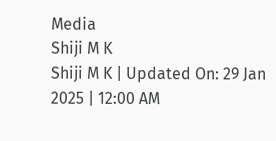Media
Shiji M K
Shiji M K | Updated On: 29 Jan 2025 | 12:00 AM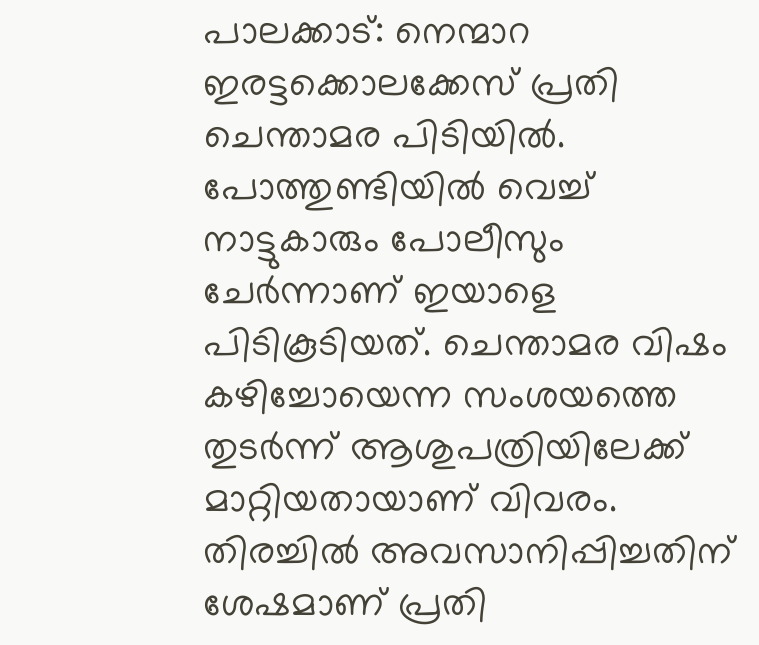പാലക്കാട്: നെന്മാറ ഇരട്ടക്കൊലക്കേസ് പ്രതി ചെന്താമര പിടിയില്‍. പോത്തുണ്ടിയില്‍ വെച്ച് നാട്ടുകാരും പോലീസും ചേര്‍ന്നാണ് ഇയാളെ പിടികൂടിയത്. ചെന്താമര വിഷം കഴിച്ചോയെന്ന സംശയത്തെ തുടര്‍ന്ന് ആശുപത്രിയിലേക്ക് മാറ്റിയതായാണ് വിവരം. തിരച്ചില്‍ അവസാനിപ്പിച്ചതിന് ശേഷമാണ് പ്രതി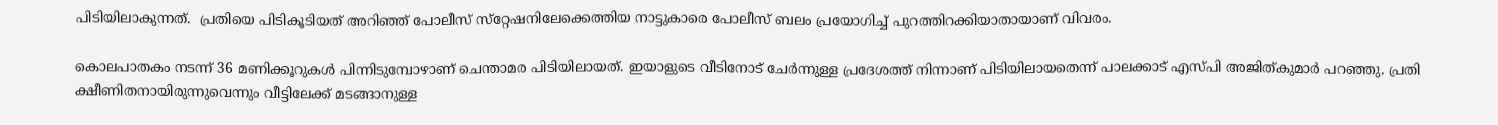പിടിയിലാകുന്നത്.  പ്രതിയെ പിടികൂടിയത് അറിഞ്ഞ് പോലീസ് സ്‌റ്റേഷനിലേക്കെത്തിയ നാട്ടുകാരെ പോലീസ് ബലം പ്രയോഗിച്ച് പുറത്തിറക്കിയാതായാണ് വിവരം.

കൊലപാതകം നടന്ന് 36 മണിക്കൂറുകള്‍ പിന്നിടുമ്പോഴാണ് ചെന്താമര പിടിയിലായത്. ഇയാളുടെ വീടിനോട് ചേര്‍ന്നുള്ള പ്രദേശത്ത് നിന്നാണ് പിടിയിലായതെന്ന് പാലക്കാട് എസ്പി അജിത്കുമാര്‍ പറഞ്ഞു. പ്രതി ക്ഷീണിതനായിരുന്നുവെന്നും വീട്ടിലേക്ക് മടങ്ങാനുള്ള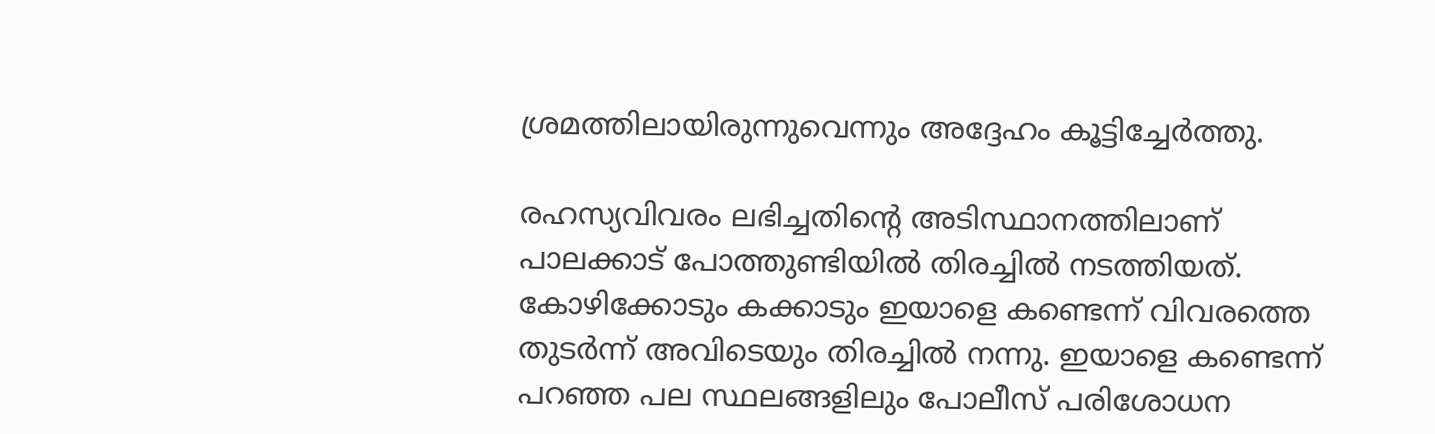ശ്രമത്തിലായിരുന്നുവെന്നും അദ്ദേഹം കൂട്ടിച്ചേര്‍ത്തു.

രഹസ്യവിവരം ലഭിച്ചതിന്റെ അടിസ്ഥാനത്തിലാണ് പാലക്കാട് പോത്തുണ്ടിയില്‍ തിരച്ചില്‍ നടത്തിയത്. കോഴിക്കോടും കക്കാടും ഇയാളെ കണ്ടെന്ന് വിവരത്തെ തുടര്‍ന്ന് അവിടെയും തിരച്ചില്‍ നന്നു. ഇയാളെ കണ്ടെന്ന് പറഞ്ഞ പല സ്ഥലങ്ങളിലും പോലീസ് പരിശോധന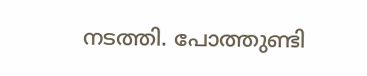നടത്തി. പോത്തുണ്ടി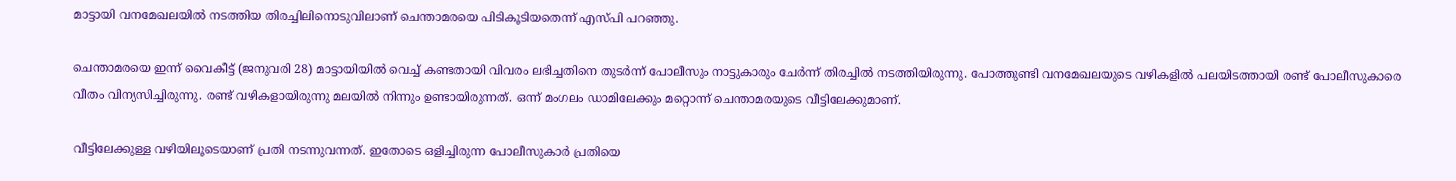മാട്ടായി വനമേഖലയില്‍ നടത്തിയ തിരച്ചിലിനൊടുവിലാണ് ചെന്താമരയെ പിടികൂടിയതെന്ന് എസ്പി പറഞ്ഞു.

ചെന്താമരയെ ഇന്ന് വൈകീട്ട് (ജനുവരി 28) മാട്ടായിയില്‍ വെച്ച് കണ്ടതായി വിവരം ലഭിച്ചതിനെ തുടര്‍ന്ന് പോലീസും നാട്ടുകാരും ചേര്‍ന്ന് തിരച്ചില്‍ നടത്തിയിരുന്നു. പോത്തുണ്ടി വനമേഖലയുടെ വഴികളില്‍ പലയിടത്തായി രണ്ട് പോലീസുകാരെ വീതം വിന്യസിച്ചിരുന്നു. രണ്ട് വഴികളായിരുന്നു മലയില്‍ നിന്നും ഉണ്ടായിരുന്നത്. ഒന്ന് മംഗലം ഡാമിലേക്കും മറ്റൊന്ന് ചെന്താമരയുടെ വീട്ടിലേക്കുമാണ്.

വീട്ടിലേക്കുള്ള വഴിയിലൂടെയാണ് പ്രതി നടന്നുവന്നത്. ഇതോടെ ഒളിച്ചിരുന്ന പോലീസുകാര്‍ പ്രതിയെ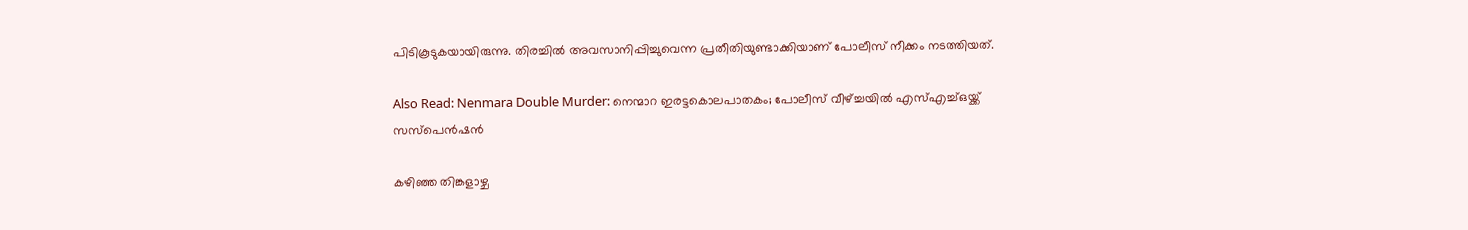പിടികൂടുകയായിരുന്നു. തിരച്ചില്‍ അവസാനിപ്പിച്ചുവെന്ന പ്രതീതിയുണ്ടാക്കിയാണ് പോലീസ് നീക്കം നടത്തിയത്.

Also Read: Nenmara Double Murder: നെന്മാറ ഇരട്ടകൊലപാതകം; പോലീസ് വീഴ്ച്ചയിൽ എസ്എച്ച്ഒയ്ക്ക് സസ്പെൻഷൻ

കഴിഞ്ഞ തിങ്കളാഴ്ച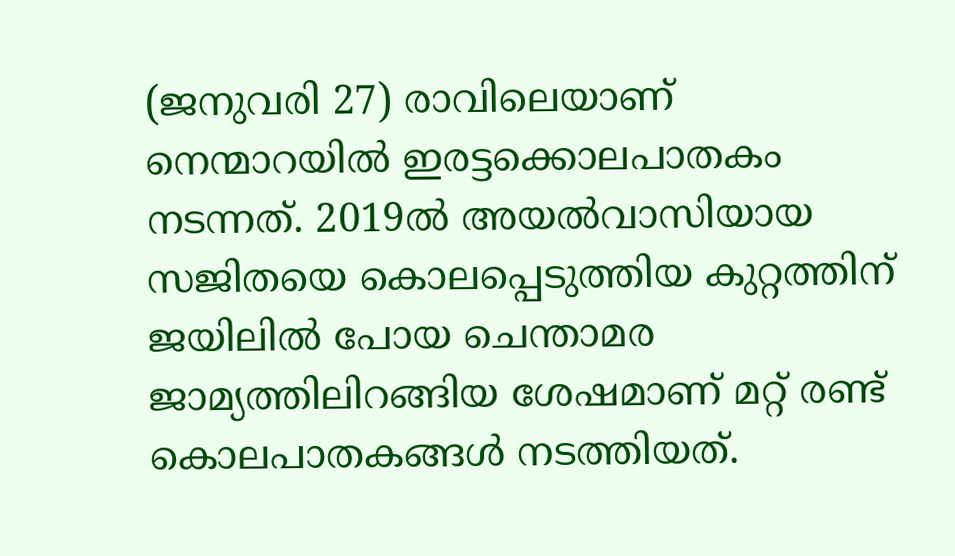(ജനുവരി 27) രാവിലെയാണ് നെന്മാറയില്‍ ഇരട്ടക്കൊലപാതകം നടന്നത്. 2019ല്‍ അയല്‍വാസിയായ സജിതയെ കൊലപ്പെടുത്തിയ കുറ്റത്തിന് ജയിലില്‍ പോയ ചെന്താമര ജാമ്യത്തിലിറങ്ങിയ ശേഷമാണ് മറ്റ് രണ്ട് കൊലപാതകങ്ങള്‍ നടത്തിയത്.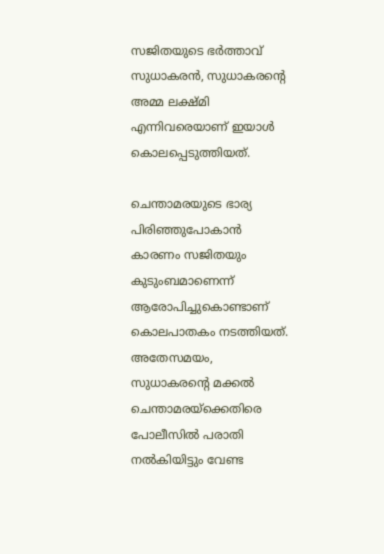സജിതയുടെ ഭര്‍ത്താവ് സുധാകരന്‍, സുധാകരന്റെ അമ്മ ലക്ഷ്മി എന്നിവരെയാണ് ഇയാള്‍ കൊലപ്പെടുത്തിയത്.

ചെന്താമരയുടെ ഭാര്യ പിരിഞ്ഞുപോകാന്‍ കാരണം സജിതയും കുടുംബമാണെന്ന് ആരോപിച്ചുകൊണ്ടാണ് കൊലപാതകം നടത്തിയത്. അതേസമയം, സുധാകരന്റെ മക്കല്‍ ചെന്താമരയ്‌ക്കെതിരെ പോലീസില്‍ പരാതി നല്‍കിയിട്ടും വേണ്ട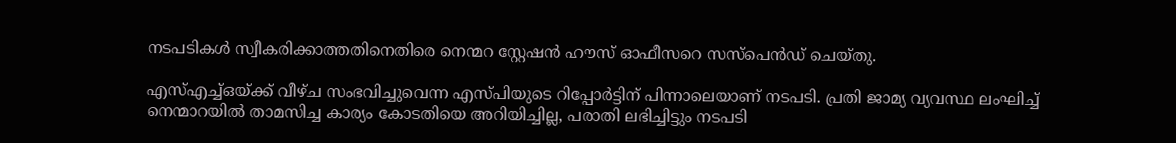നടപടികള്‍ സ്വീകരിക്കാത്തതിനെതിരെ നെന്മറ സ്റ്റേഷന്‍ ഹൗസ് ഓഫീസറെ സസ്‌പെന്‍ഡ് ചെയ്തു.

എസ്എച്ച്ഒയ്ക്ക് വീഴ്ച സംഭവിച്ചുവെന്ന എസ്പിയുടെ റിപ്പോര്‍ട്ടിന് പിന്നാലെയാണ് നടപടി. പ്രതി ജാമ്യ വ്യവസ്ഥ ലംഘിച്ച് നെന്മാറയില്‍ താമസിച്ച കാര്യം കോടതിയെ അറിയിച്ചില്ല, പരാതി ലഭിച്ചിട്ടും നടപടി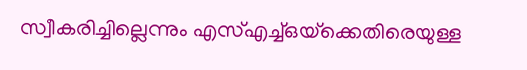സ്വീകരിച്ചില്ലെന്നും എസ്എച്ച്ഒയ്‌ക്കെതിരെയുള്ള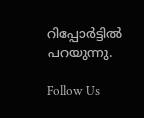റിപ്പോര്‍ട്ടില്‍ പറയുന്നു.

Follow Us